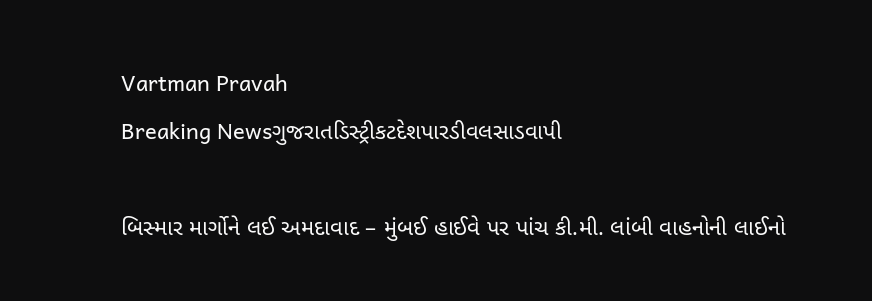Vartman Pravah
Breaking Newsગુજરાતડિસ્ટ્રીકટદેશપારડીવલસાડવાપી

બિસ્‍માર માર્ગોને લઈ અમદાવાદ – મુંબઈ હાઈવે પર પાંચ કી.મી. લાંબી વાહનોની લાઈનો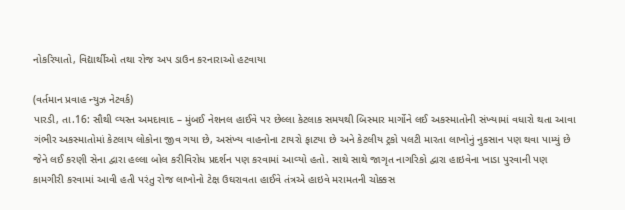નોકરિયાતો, વિદ્યાર્થીઓ તથા રોજ અપ ડાઉન કરનારાઓ હટવાયા

(વર્તમાન પ્રવાહ ન્‍યુઝ નેટવર્ક)
પારડી, તા.16: સૌથી વ્‍યસ્‍ત અમદાવાદ – મુંબઈ નેશનલ હાઈવે પર છેલ્લા કેટલાક સમયથી બિસ્‍માર માર્ગોને લઈ અકસ્‍માતોની સંખ્‍યામાં વધારો થતા આવા ગંભીર અકસ્‍માતોમાં કેટલાય લોકોના જીવ ગયા છે, અસંખ્‍ય વાહનોના ટાયરો ફાટયા છે અને કેટલીય ટ્રકો પલટી મારતા લાખોનું નુકસાન પણ થવા પામ્‍યું છે જેને લઈ કરણી સેના દ્વારા હલ્લા બોલ કરીવિરોધ પ્રદર્શન પણ કરવામાં આવ્‍યો હતો. સાથે સાથે જાગૃત નાગરિકો દ્વારા હાઇવેના ખાડા પુરવાની પણ કામગીરી કરવામાં આવી હતી પરંતુ રોજ લાખોનો ટેક્ષ ઉઘરાવતા હાઈવે તંત્રએ હાઇવે મરામતની ચોક્કસ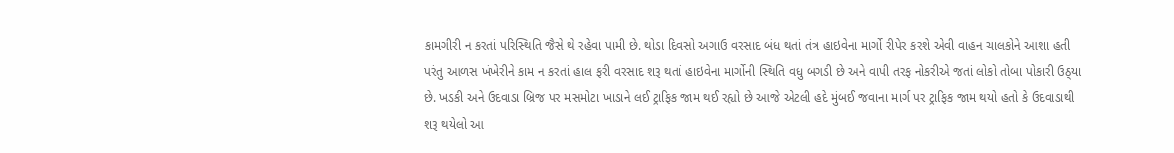કામગીરી ન કરતાં પરિસ્‍થિતિ જૈસે થે રહેવા પામી છે. થોડા દિવસો અગાઉ વરસાદ બંધ થતાં તંત્ર હાઇવેના માર્ગો રીપેર કરશે એવી વાહન ચાલકોને આશા હતી પરંતુ આળસ ખંખેરીને કામ ન કરતાં હાલ ફરી વરસાદ શરૂ થતાં હાઇવેના માર્ગોની સ્‍થિતિ વધુ બગડી છે અને વાપી તરફ નોકરીએ જતાં લોકો તોબા પોકારી ઉઠ્‍યા છે. ખડકી અને ઉદવાડા બ્રિજ પર મસમોટા ખાડાને લઈ ટ્રાફિક જામ થઈ રહ્યો છે આજે એટલી હદે મુંબઈ જવાના માર્ગ પર ટ્રાફિક જામ થયો હતો કે ઉદવાડાથી શરૂ થયેલો આ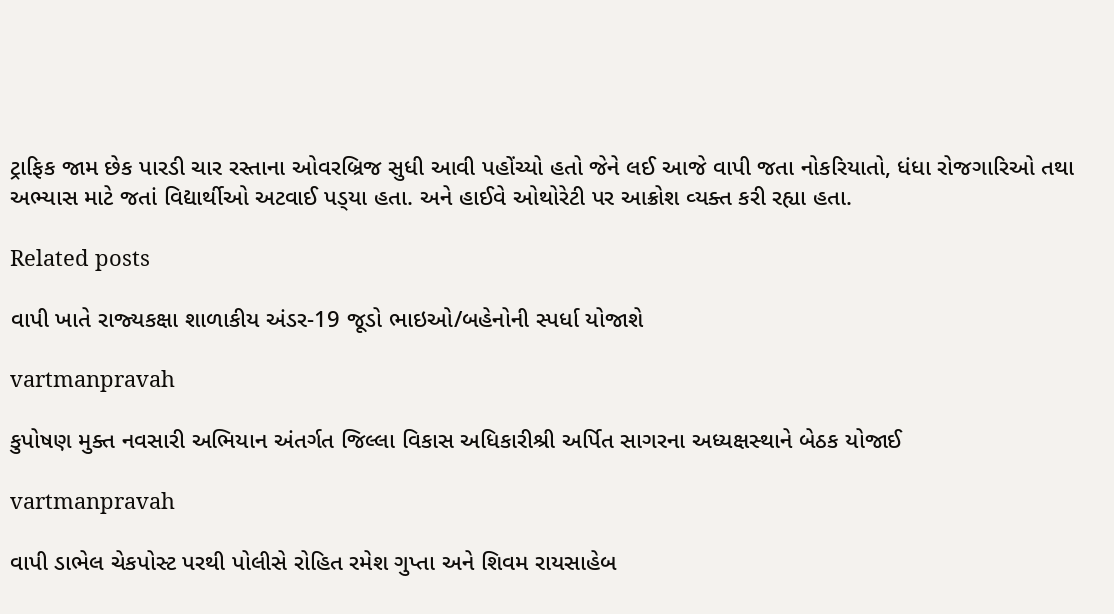ટ્રાફિક જામ છેક પારડી ચાર રસ્‍તાના ઓવરબ્રિજ સુધી આવી પહોંચ્‍યો હતો જેને લઈ આજે વાપી જતા નોકરિયાતો, ધંધા રોજગારિઓ તથા અભ્‍યાસ માટે જતાં વિદ્યાર્થીઓ અટવાઈ પડ્‍યા હતા. અને હાઈવે ઓથોરેટી પર આક્રોશ વ્‍યક્‍ત કરી રહ્યા હતા.

Related posts

વાપી ખાતે રાજ્‍યકક્ષા શાળાકીય અંડર-19 જૂડો ભાઇઓ/બહેનોની સ્‍પર્ધા યોજાશે

vartmanpravah

કુપોષણ મુક્‍ત નવસારી અભિયાન અંતર્ગત જિલ્લા વિકાસ અધિકારીશ્રી અર્પિત સાગરના અધ્‍યક્ષસ્‍થાને બેઠક યોજાઈ

vartmanpravah

વાપી ડાભેલ ચેકપોસ્‍ટ પરથી પોલીસે રોહિત રમેશ ગુપ્તા અને શિવમ રાયસાહેબ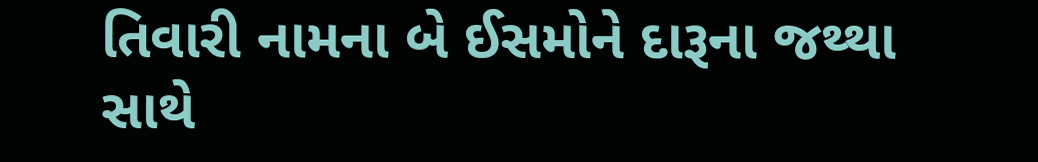તિવારી નામના બે ઈસમોને દારૂના જથ્‍થા સાથે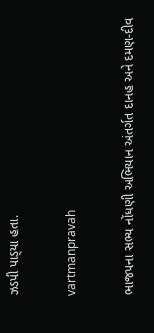ઝડપી પાડ્‍યા હતા.

vartmanpravah

ભાજપના સભ્‍ય નોંધણી અભિયાન અંતર્ગત દાનહ અને દમણ-દીવ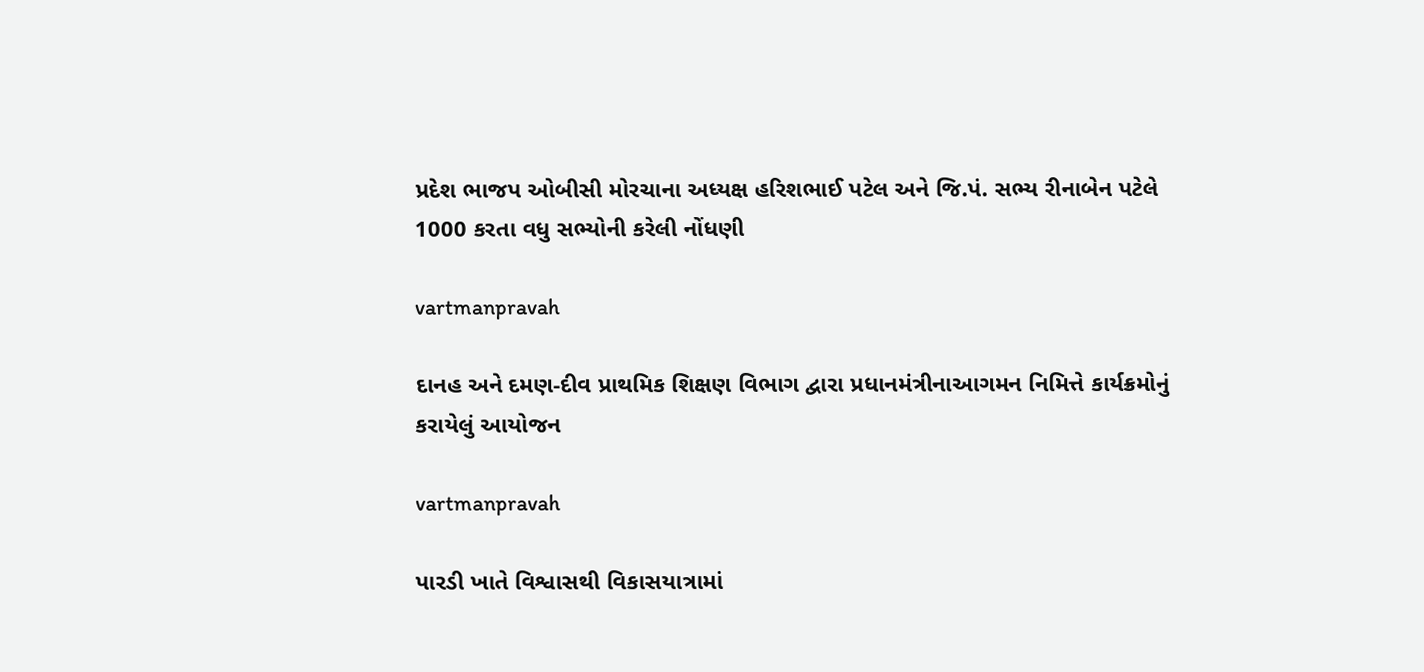પ્રદેશ ભાજપ ઓબીસી મોરચાના અધ્‍યક્ષ હરિશભાઈ પટેલ અને જિ.પં. સભ્‍ય રીનાબેન પટેલે 1000 કરતા વધુ સભ્‍યોની કરેલી નોંધણી

vartmanpravah

દાનહ અને દમણ-દીવ પ્રાથમિક શિક્ષણ વિભાગ દ્વારા પ્રધાનમંત્રીનાઆગમન નિમિત્તે કાર્યક્રમોનું કરાયેલું આયોજન

vartmanpravah

પારડી ખાતે વિશ્વાસથી વિકાસયાત્રામાં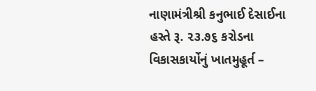નાણામંત્રીશ્રી કનુભાઈ દેસાઈના હસ્તે રૂ. ૨૩.૭૬ કરોડના વિકાસકાર્યોનું ખાતમુહૂર્ત –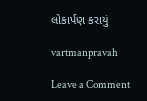લોકાર્પણ કરાયું

vartmanpravah

Leave a Comment